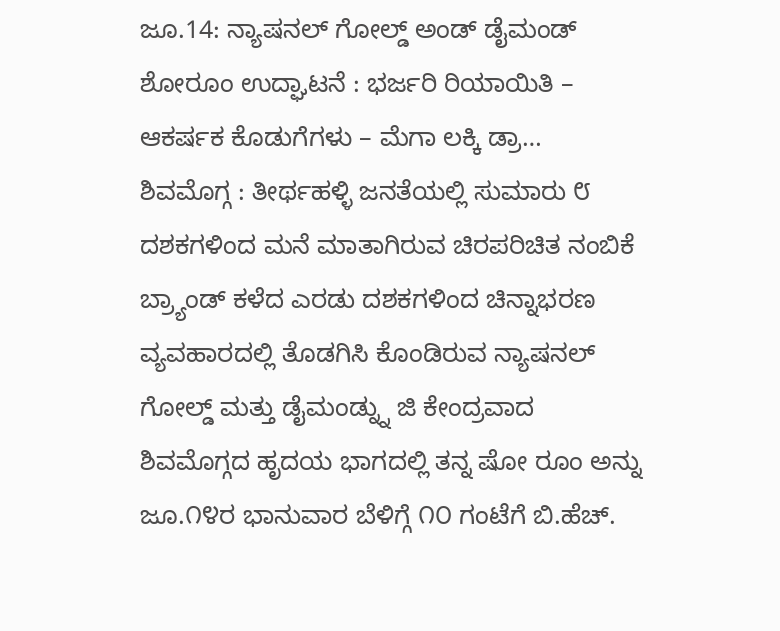ಜೂ.14: ನ್ಯಾಷನಲ್ ಗೋಲ್ಡ್ ಅಂಡ್ ಡೈಮಂಡ್ ಶೋರೂಂ ಉದ್ಘಾಟನೆ : ಭರ್ಜರಿ ರಿಯಾಯಿತಿ – ಆಕರ್ಷಕ ಕೊಡುಗೆಗಳು – ಮೆಗಾ ಲಕ್ಕಿ ಡ್ರಾ…
ಶಿವಮೊಗ್ಗ : ತೀರ್ಥಹಳ್ಳಿ ಜನತೆಯಲ್ಲಿ ಸುಮಾರು ೮ ದಶಕಗಳಿಂದ ಮನೆ ಮಾತಾಗಿರುವ ಚಿರಪರಿಚಿತ ನಂಬಿಕೆ ಬ್ರ್ಯಾಂಡ್ ಕಳೆದ ಎರಡು ದಶಕಗಳಿಂದ ಚಿನ್ನಾಭರಣ ವ್ಯವಹಾರದಲ್ಲಿ ತೊಡಗಿಸಿ ಕೊಂಡಿರುವ ನ್ಯಾಷನಲ್ ಗೋಲ್ಡ್ ಮತ್ತು ಡೈಮಂಡ್ನ್ನು ಜಿ ಕೇಂದ್ರವಾದ ಶಿವಮೊಗ್ಗದ ಹೃದಯ ಭಾಗದಲ್ಲಿ ತನ್ನ ಷೋ ರೂಂ ಅನ್ನು ಜೂ.೧೪ರ ಭಾನುವಾರ ಬೆಳಿಗ್ಗೆ ೧೦ ಗಂಟೆಗೆ ಬಿ.ಹೆಚ್.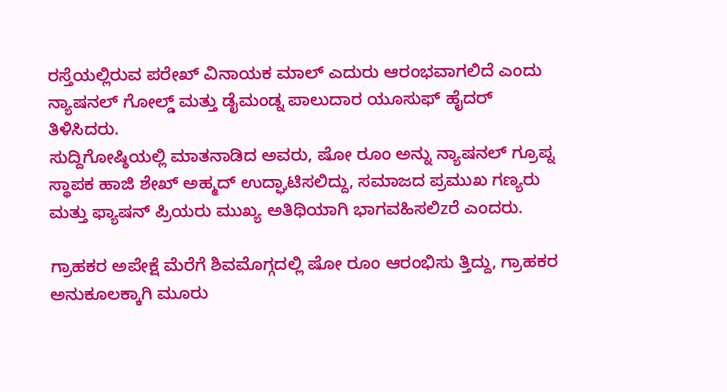ರಸ್ತೆಯಲ್ಲಿರುವ ಪರೇಖ್ ವಿನಾಯಕ ಮಾಲ್ ಎದುರು ಆರಂಭವಾಗಲಿದೆ ಎಂದು ನ್ಯಾಷನಲ್ ಗೋಲ್ಡ್ ಮತ್ತು ಡೈಮಂಡ್ನ ಪಾಲುದಾರ ಯೂಸುಫ್ ಹೈದರ್ ತಿಳಿಸಿದರು.
ಸುದ್ದಿಗೋಷ್ಠಿಯಲ್ಲಿ ಮಾತನಾಡಿದ ಅವರು, ಷೋ ರೂಂ ಅನ್ನು ನ್ಯಾಷನಲ್ ಗ್ರೂಪ್ನ ಸ್ಥಾಪಕ ಹಾಜಿ ಶೇಖ್ ಅಹ್ಮದ್ ಉದ್ಘಾಟಿಸಲಿದ್ದು, ಸಮಾಜದ ಪ್ರಮುಖ ಗಣ್ಯರು ಮತ್ತು ಫ್ಯಾಷನ್ ಪ್ರಿಯರು ಮುಖ್ಯ ಅತಿಥಿಯಾಗಿ ಭಾಗವಹಿಸಲಿzರೆ ಎಂದರು.

ಗ್ರಾಹಕರ ಅಪೇಕ್ಷೆ ಮೆರೆಗೆ ಶಿವಮೊಗ್ಗದಲ್ಲಿ ಷೋ ರೂಂ ಆರಂಭಿಸು ತ್ತಿದ್ದು, ಗ್ರಾಹಕರ ಅನುಕೂಲಕ್ಕಾಗಿ ಮೂರು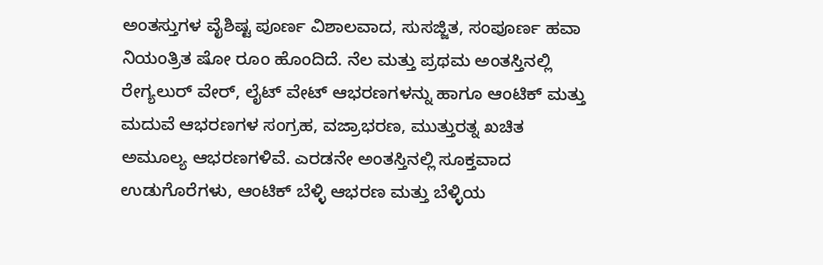ಅಂತಸ್ತುಗಳ ವೈಶಿಷ್ಟ ಪೂರ್ಣ ವಿಶಾಲವಾದ, ಸುಸಜ್ಜಿತ, ಸಂಪೂರ್ಣ ಹವಾ ನಿಯಂತ್ರಿತ ಷೋ ರೂಂ ಹೊಂದಿದೆ. ನೆಲ ಮತ್ತು ಪ್ರಥಮ ಅಂತಸ್ತಿನಲ್ಲಿ ರೇಗ್ಯಲುರ್ ವೇರ್, ಲೈಟ್ ವೇಟ್ ಆಭರಣಗಳನ್ನು ಹಾಗೂ ಆಂಟಿಕ್ ಮತ್ತು ಮದುವೆ ಆಭರಣಗಳ ಸಂಗ್ರಹ, ವಜ್ರಾಭರಣ, ಮುತ್ತುರತ್ನ ಖಚಿತ ಅಮೂಲ್ಯ ಆಭರಣಗಳಿವೆ. ಎರಡನೇ ಅಂತಸ್ತಿನಲ್ಲಿ ಸೂಕ್ತವಾದ ಉಡುಗೊರೆಗಳು, ಆಂಟಿಕ್ ಬೆಳ್ಳಿ ಆಭರಣ ಮತ್ತು ಬೆಳ್ಳಿಯ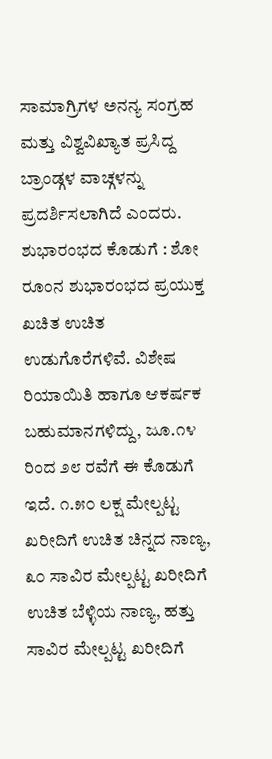ಸಾಮಾಗ್ರಿಗಳ ಅನನ್ಯ ಸಂಗ್ರಹ ಮತ್ತು ವಿಶ್ವವಿಖ್ಯಾತ ಪ್ರಸಿದ್ದ ಬ್ರಾಂಡ್ಗಳ ವಾಚ್ಗಳನ್ನು ಪ್ರದರ್ಶಿಸಲಾಗಿದೆ ಎಂದರು.
ಶುಭಾರಂಭದ ಕೊಡುಗೆ : ಶೋ ರೂಂನ ಶುಭಾರಂಭದ ಪ್ರಯುಕ್ತ ಖಚಿತ ಉಚಿತ ಉಡುಗೊರೆಗಳಿವೆ. ವಿಶೇಷ ರಿಯಾಯಿತಿ ಹಾಗೂ ಆಕರ್ಷಕ ಬಹುಮಾನಗಳಿದ್ದು, ಜೂ.೧೪ ರಿಂದ ೨೮ ರವೆಗೆ ಈ ಕೊಡುಗೆ ಇದೆ. ೧.೫೦ ಲಕ್ಷ ಮೇಲ್ಪಟ್ಟ ಖರೀದಿಗೆ ಉಚಿತ ಚಿನ್ನದ ನಾಣ್ಯ, ೩೦ ಸಾವಿರ ಮೇಲ್ಪಟ್ಟ ಖರೀದಿಗೆ ಉಚಿತ ಬೆಳ್ಳಿಯ ನಾಣ್ಯ, ಹತ್ತು ಸಾವಿರ ಮೇಲ್ಪಟ್ಟ ಖರೀದಿಗೆ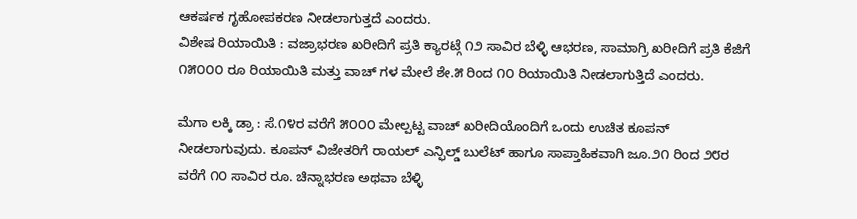ಆಕರ್ಷಕ ಗೃಹೋಪಕರಣ ನೀಡಲಾಗುತ್ತದೆ ಎಂದರು.
ವಿಶೇಷ ರಿಯಾಯಿತಿ : ವಜ್ರಾಭರಣ ಖರೀದಿಗೆ ಪ್ರತಿ ಕ್ಯಾರಟ್ಗೆ ೧೨ ಸಾವಿರ ಬೆಳ್ಳಿ ಆಭರಣ, ಸಾಮಾಗ್ರಿ ಖರೀದಿಗೆ ಪ್ರತಿ ಕೆಜಿಗೆ ೧೫೦೦೦ ರೂ ರಿಯಾಯಿತಿ ಮತ್ತು ವಾಚ್ ಗಳ ಮೇಲೆ ಶೇ.೫ ರಿಂದ ೧೦ ರಿಯಾಯಿತಿ ನೀಡಲಾಗುತ್ತಿದೆ ಎಂದರು.

ಮೆಗಾ ಲಕ್ಕಿ ಡ್ರಾ : ಸೆ.೧೪ರ ವರೆಗೆ ೫೦೦೦ ಮೇಲ್ಪಟ್ಟ ವಾಚ್ ಖರೀದಿಯೊಂದಿಗೆ ಒಂದು ಉಚಿತ ಕೂಪನ್ ನೀಡಲಾಗುವುದು. ಕೂಪನ್ ವಿಜೇತರಿಗೆ ರಾಯಲ್ ಎನ್ಫಿಲ್ಡ್ ಬುಲೆಟ್ ಹಾಗೂ ಸಾಪ್ತಾಹಿಕವಾಗಿ ಜೂ.೨೧ ರಿಂದ ೨೮ರ ವರೆಗೆ ೧೦ ಸಾವಿರ ರೂ. ಚಿನ್ನಾಭರಣ ಅಥವಾ ಬೆಳ್ಳಿ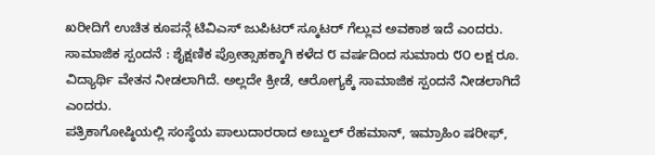ಖರೀದಿಗೆ ಉಚಿತ ಕೂಪನ್ಗೆ ಟಿವಿಎಸ್ ಜುಪಿಟರ್ ಸ್ಕೂಟರ್ ಗೆಲ್ಲುವ ಅವಕಾಶ ಇದೆ ಎಂದರು.
ಸಾಮಾಜಿಕ ಸ್ಪಂದನೆ : ಶೈಕ್ಷಣಿಕ ಪ್ರೋತ್ಸಾಹಕ್ಕಾಗಿ ಕಳೆದ ೮ ವರ್ಷದಿಂದ ಸುಮಾರು ೮೦ ಲಕ್ಷ ರೂ. ವಿದ್ಯಾರ್ಥಿ ವೇತನ ನೀಡಲಾಗಿದೆ. ಅಲ್ಲದೇ ಕ್ರೀಡೆ, ಆರೋಗ್ಯಕ್ಕೆ ಸಾಮಾಜಿಕ ಸ್ಪಂದನೆ ನೀಡಲಾಗಿದೆ ಎಂದರು.
ಪತ್ರಿಕಾಗೋಷ್ಠಿಯಲ್ಲಿ ಸಂಸ್ಥೆಯ ಪಾಲುದಾರರಾದ ಅಬ್ದುಲ್ ರೆಹಮಾನ್, ಇಮ್ರಾಹಿಂ ಷರೀಫ್,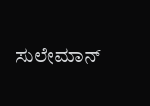ಸುಲೇಮಾನ್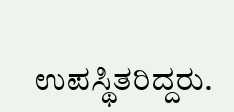ಉಪಸ್ಥಿತರಿದ್ದರು.